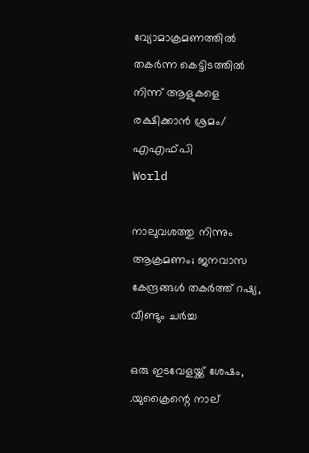വ്യോമാക്രമണത്തില്‍ തകര്‍ന്ന കെട്ടിടത്തില്‍ നിന്ന് ആളുകളെ രക്ഷിക്കാന്‍ ശ്രമം/ എഎഫ്പി
World

നാലുവശത്തു നിന്നും ആക്രമണം; ജനവാസ കേന്ദ്രങ്ങള്‍ തകര്‍ത്ത് റഷ്യ, വീണ്ടും ചര്‍ച്ച

ഒരു ഇടവേളയ്ക്ക് ശേഷം, .യുക്രൈന്റെ നാല്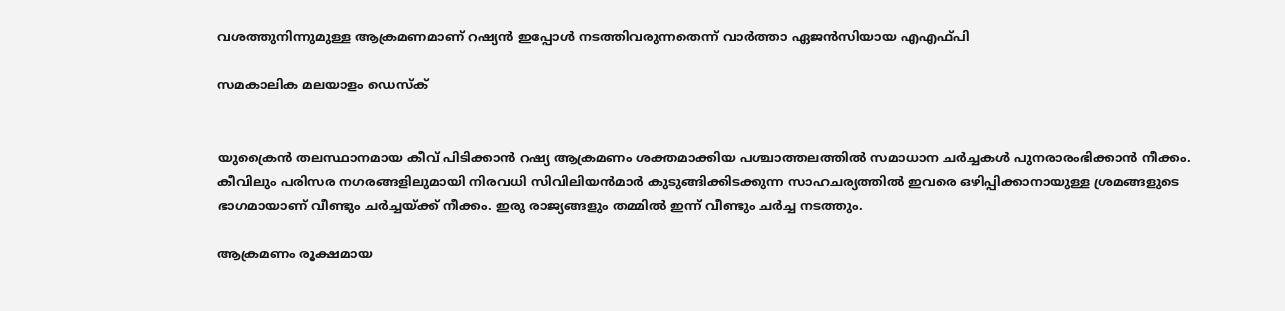വശത്തുനിന്നുമുള്ള ആക്രമണമാണ് റഷ്യന്‍ ഇപ്പോള്‍ നടത്തിവരുന്നതെന്ന് വാര്‍ത്താ ഏജന്‍സിയായ എഎഫ്പി

സമകാലിക മലയാളം ഡെസ്ക്


യുക്രൈന്‍ തലസ്ഥാനമായ കീവ് പിടിക്കാന്‍ റഷ്യ ആക്രമണം ശക്തമാക്കിയ പശ്ചാത്തലത്തില്‍ സമാധാന ചര്‍ച്ചകള്‍ പുനരാരംഭിക്കാന്‍ നീക്കം. കീവിലും പരിസര നഗരങ്ങളിലുമായി നിരവധി സിവിലിയന്‍മാര്‍ കുടുങ്ങിക്കിടക്കുന്ന സാഹചര്യത്തില്‍ ഇവരെ ഒഴിപ്പിക്കാനായുള്ള ശ്രമങ്ങളുടെ ഭാഗമായാണ് വീണ്ടും ചര്‍ച്ചയ്ക്ക് നീക്കം. ഇരു രാജ്യങ്ങളും തമ്മില്‍ ഇന്ന് വീണ്ടും ചര്‍ച്ച നടത്തും.

ആക്രമണം രൂക്ഷമായ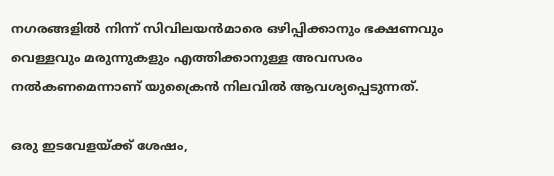നഗരങ്ങളില്‍ നിന്ന് സിവിലയന്‍മാരെ ഒഴിപ്പിക്കാനും ഭക്ഷണവും വെള്ളവും മരുന്നുകളും എത്തിക്കാനുള്ള അവസരം നല്‍കണമെന്നാണ് യുക്രൈന്‍ നിലവില്‍ ആവശ്യപ്പെടുന്നത്.

ഒരു ഇടവേളയ്ക്ക് ശേഷം,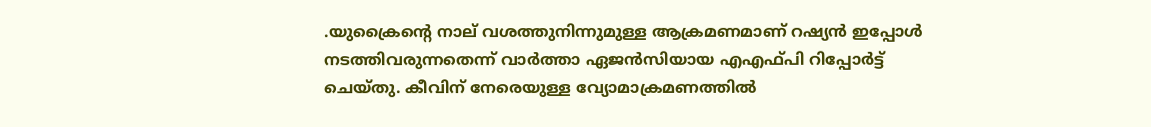.യുക്രൈന്റെ നാല് വശത്തുനിന്നുമുള്ള ആക്രമണമാണ് റഷ്യന്‍ ഇപ്പോള്‍ നടത്തിവരുന്നതെന്ന് വാര്‍ത്താ ഏജന്‍സിയായ എഎഫ്പി റിപ്പോര്‍ട്ട് ചെയ്തു. കീവിന് നേരെയുള്ള വ്യോമാക്രമണത്തില്‍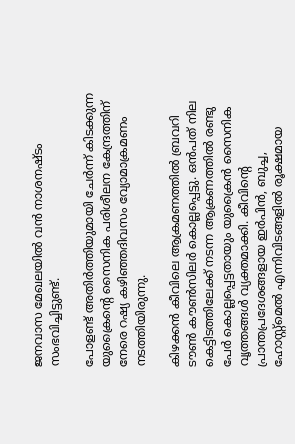ജനവാസ മേഖലയില്‍ വന്‍ നാശനഷ്ടം സംഭവിച്ചിട്ടുണ്ട്.

പോളണ്ട് അതിര്‍ത്തിയുമായി ചേര്‍ന്ന് കിടക്കുന്ന യുക്രൈന്റെ സൈനിക പരിശീലന കേന്ദ്രത്തിന് നേരെ റഷ്യ കഴിഞ്ഞദിവസം വ്യോമാക്രമണം നടത്തിയിരുന്നു.

കിഴക്കന്‍ കീവിലെ ആക്രമണത്തില്‍ ബ്രവറി ടൗണ്‍ കൗണ്‍സിലര്‍ കൊല്ലപ്പെട്ടു. ഒന്‍പത് നില കെട്ടിടത്തിലേക്ക് നടന്ന ആക്രണത്തില്‍ രണ്ടു പേര്‍ കൊല്ലപ്പെട്ടതായും യുക്രൈന്‍ സൈനിക വൃത്തങ്ങള്‍ വ്യക്തമാക്കി. കീവിന്റെ പ്രാന്തപ്രദേശങ്ങളായ ഇര്‍പിന്‍, ബുച്ച, ഹോസ്റ്റ്‌മെല്‍ എന്നിവിടങ്ങളില്‍ രൂക്ഷമായ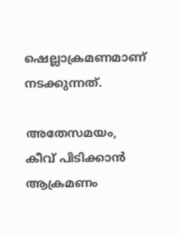ഷെല്ലാക്രമണമാണ് നടക്കുന്നത്.

അതേസമയം, കീവ് പിടിക്കാന്‍ ആക്രമണം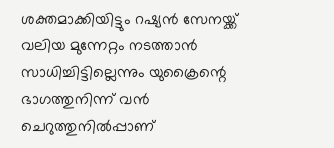ശക്തമാക്കിയിട്ടും റഷ്യന്‍ സേനയ്ക്ക് വലിയ മുന്നേറ്റം നടത്താന്‍ സാധിച്ചിട്ടില്ലെന്നും യുക്രൈന്റെ ഭാഗത്തുനിന്ന് വന്‍ ചെറുത്തുനില്‍പ്പാണ്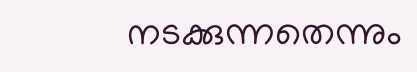നടക്കുന്നതെന്നും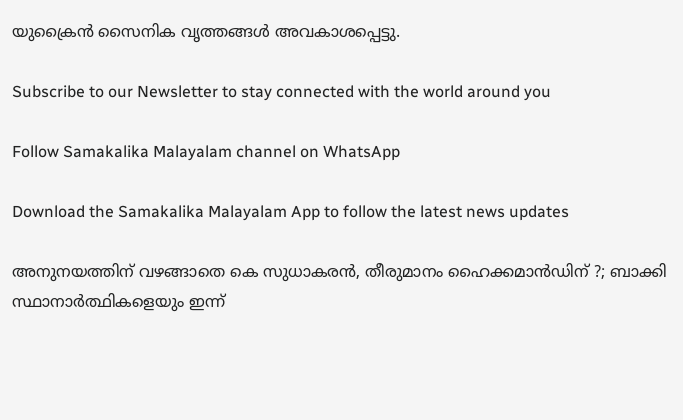യുക്രൈന്‍ സൈനിക വൃത്തങ്ങള്‍ അവകാശപ്പെട്ടു.

Subscribe to our Newsletter to stay connected with the world around you

Follow Samakalika Malayalam channel on WhatsApp

Download the Samakalika Malayalam App to follow the latest news updates

അനുനയത്തിന് വഴങ്ങാതെ കെ സുധാകരന്‍, തീരുമാനം ഹൈക്കമാന്‍ഡിന് ?; ബാക്കി സ്ഥാനാര്‍ത്ഥികളെയും ഇന്ന്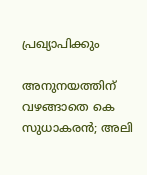പ്രഖ്യാപിക്കും

അനുനയത്തിന് വഴങ്ങാതെ കെ സുധാകരന്‍; അലി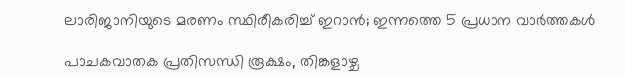ലാരിജാനിയുടെ മരണം സ്ഥിരീകരിച്ച് ഇറാന്‍; ഇന്നത്തെ 5 പ്രധാന വാര്‍ത്തകള്‍

പാചകവാതക പ്രതിസന്ധി രൂക്ഷം, തിങ്കളാഴ്ച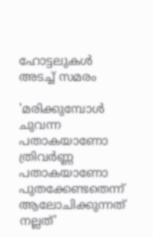ഹോട്ടലുകൾ അടച്ച് സമരം

'മരിക്കുമ്പോൾ ചുവന്ന പതാകയാണോ ത്രിവർണ്ണ പതാകയാണോ പുതക്കേണ്ടതെന്ന് ആലോചിക്കുന്നത് നല്ലത്'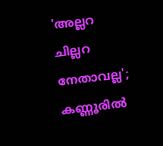'അല്ലറ ചില്ലറ നേതാവല്ല'; കണ്ണൂരിൽ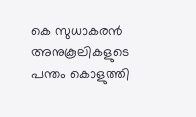കെ സുധാകരൻ അനുകൂലികളുടെ പന്തം കൊളുത്തി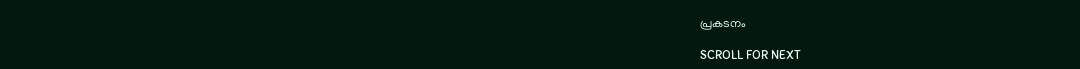പ്രകടനം

SCROLL FOR NEXT